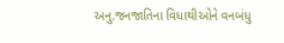અનુ.જનજાતિના વિધાથીઓને વનબંધુ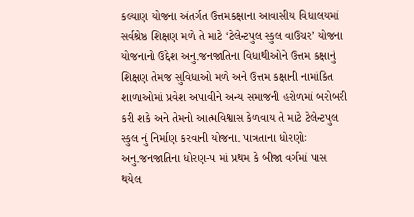કલ્યાણ યોજના અંતર્ગત ઉત્તમકક્ષાના આવાસીય વિધાલયમાં સર્વશ્રેષ્ઠ શિક્ષણ મળે તે માટે ‘ટેલેન્ટપુલ સ્કુલ વાઉચર’ યોજના યોજનાનો ઉદ્દેશ અનુ.જનજાતિના વિધાથીઓને ઉત્તમ કક્ષાનું શિક્ષણ તેમજ સુવિધાઓ મળે અને ઉત્તમ કક્ષાની નામાંકિત શાળાઓમાં પ્રવેશ અપાવીને અન્ય સમાજની હરોળમાં બરોબરી કરી શકે અને તેમનો આત્મવિશ્વાસ કેળવાય તે માટે ટેલેન્ટપુલ સ્કુલ નું નિર્માણ કરવાની યોજના. પાત્રતાના ધોરણોઃ અનુ.જનજાતિના ધોરણ-પ માં પ્રથમ કે બીજા વર્ગમાં પાસ થયેલ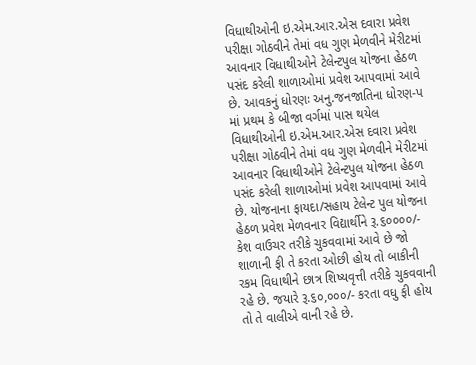વિધાથીઓની ઇ.એમ.આર.એસ દવારા પ્રવેશ પરીક્ષા ગોઠવીને તેમાં વધ ગુણ મેળવીને મેરીટમાં આવનાર વિધાથીઓને ટેલેન્ટપુલ યોજના હેઠળ પસંદ કરેલી શાળાઓમાં પ્રવેશ આપવામાં આવે છે. આવકનું ધોરણઃ અનુ.જનજાતિના ધોરણ-પ માં પ્રથમ કે બીજા વર્ગમાં પાસ થયેલ વિધાથીઓની ઇ.એમ.આર.એસ દવારા પ્રવેશ પરીક્ષા ગોઠવીને તેમાં વધ ગુણ મેળવીને મેરીટમાં આવનાર વિધાથીઓને ટેલેન્ટપુલ યોજના હેઠળ પસંદ કરેલી શાળાઓમાં પ્રવેશ આપવામાં આવે છે. યોજનાના ફાયદા/સહાય ટેલેન્ટ પુલ યોજના હેઠળ પ્રવેશ મેળવનાર વિદ્યાર્થીને રૂ.૬૦૦૦૦/- કેશ વાઉચર તરીકે ચુકવવામાં આવે છે જો શાળાની ફી તે કરતા ઓછી હોય તો બાકીની રકમ વિધાથીને છાત્ર શિષ્યવૃત્તી તરીકે ચુકવવાની રહે છે. જયારે રૂ.૬૦,૦૦૦/- કરતા વધુ ફી હોય તો તે વાલીએ વાની રહે છે.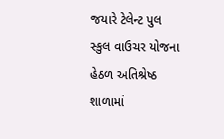જયારે ટેલેન્ટ પુલ સ્કુલ વાઉચર યોજના હેઠળ અતિશ્રેષ્ઠ શાળામાં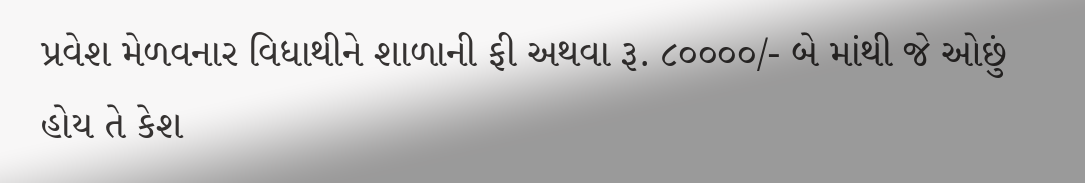પ્રવેશ મેળવનાર વિધાથીને શાળાની ફી અથવા રૂ. ૮૦૦૦૦/- બે માંથી જે ઓછું હોય તે કેશ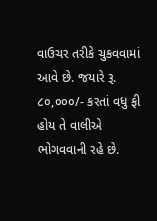વાઉચર તરીકે ચુકવવામાં આવે છે. જયારે રૂ. ૮૦,૦૦૦/- કરતાં વધુ ફી હોય તે વાલીએ ભોગવવાની રહે છે.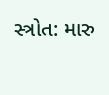સ્ત્રોત: મારુ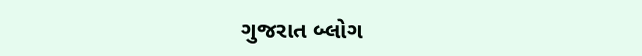ગુજરાત બ્લોગ